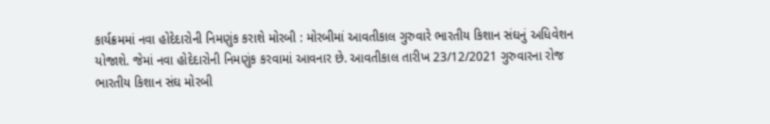કાર્યક્રમમાં નવા હોદેદારોની નિમણુંક કરાશે મોરબી : મોરબીમાં આવતીકાલ ગુરુવારે ભારતીય કિશાન સંઘનું અધિવેશન યોજાશે. જેમાં નવા હોદેદારોની નિમણુંક કરવામાં આવનાર છે. આવતીકાલ તારીખ 23/12/2021 ગુરુવારના રોજ ભારતીય કિશાન સંઘ મોરબી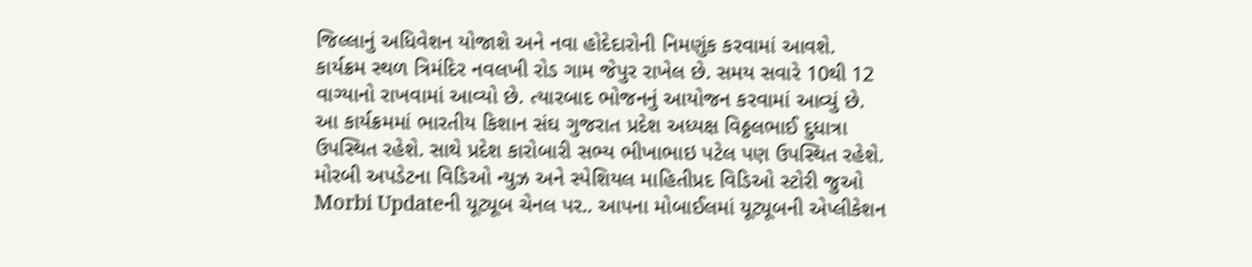જિલ્લાનું અધિવેશન યોજાશે અને નવા હોદેદારોની નિમણુંક કરવામાં આવશે. કાર્યક્રમ સ્થળ ત્રિમંદિર નવલખી રોડ ગામ જેપુર રાખેલ છે. સમય સવારે 10થી 12 વાગ્યાનો રાખવામાં આવ્યો છે. ત્યારબાદ ભોજનનું આયોજન કરવામાં આવ્યું છે. આ કાર્યક્રમમાં ભારતીય કિશાન સંઘ ગુજરાત પ્રદેશ અધ્યક્ષ વિઠ્ઠલભાઈ દુધાત્રા ઉપસ્થિત રહેશે. સાથે પ્રદેશ કારોબારી સભ્ય ભીખાભાઇ પટેલ પણ ઉપસ્થિત રહેશે. મોરબી અપડેટના વિડિઓ ન્યુઝ અને સ્પેશિયલ માહિતીપ્રદ વિડિઓ સ્ટોરી જુઓ Morbi Updateની યૂટ્યૂબ ચેનલ પર.. આપના મોબાઈલમાં યૂટ્યૂબની એપ્લીકેશન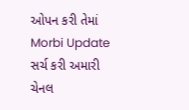ઓપન કરી તેમાં Morbi Update સર્ચ કરી અમારી ચેનલ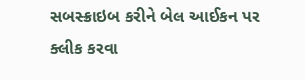સબસ્ક્રાઇબ કરીને બેલ આઈકન પર ક્લીક કરવા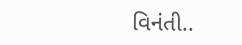વિનંતી..